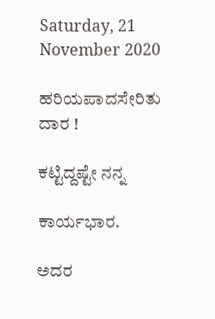Saturday, 21 November 2020

ಹರಿಯಪಾದಸೇರಿತು ದಾರ !

ಕಟ್ಟಿದ್ದಷ್ಟೇ ನನ್ನ

ಕಾರ್ಯಭಾರ.

ಅದರ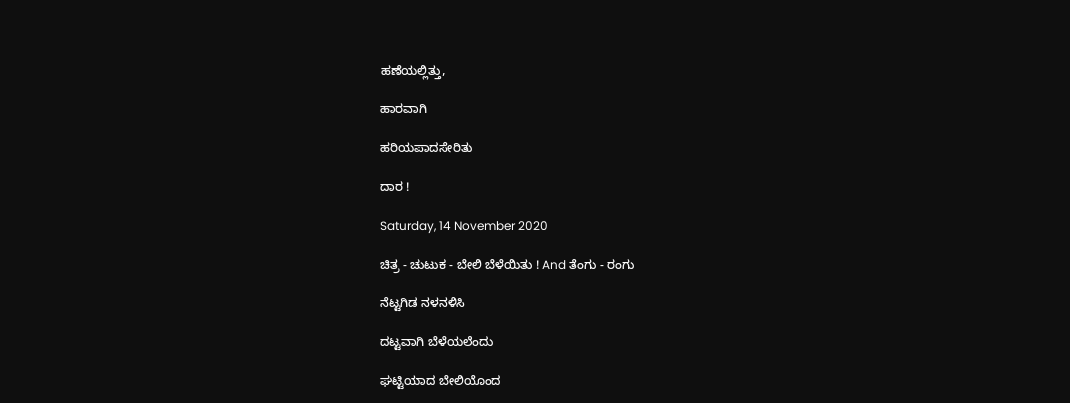ಹಣೆಯಲ್ಲಿತ್ತು,

ಹಾರವಾಗಿ

ಹರಿಯಪಾದಸೇರಿತು

ದಾರ !

Saturday, 14 November 2020

ಚಿತ್ರ - ಚುಟುಕ - ಬೇಲಿ ಬೆಳೆಯಿತು ! And ತೆಂಗು - ರಂಗು

ನೆಟ್ಟಗಿಡ ನಳನಳಿಸಿ

ದಟ್ಟವಾಗಿ ಬೆಳೆಯಲೆಂದು

ಘಟ್ಟಿಯಾದ ಬೇಲಿಯೊಂದ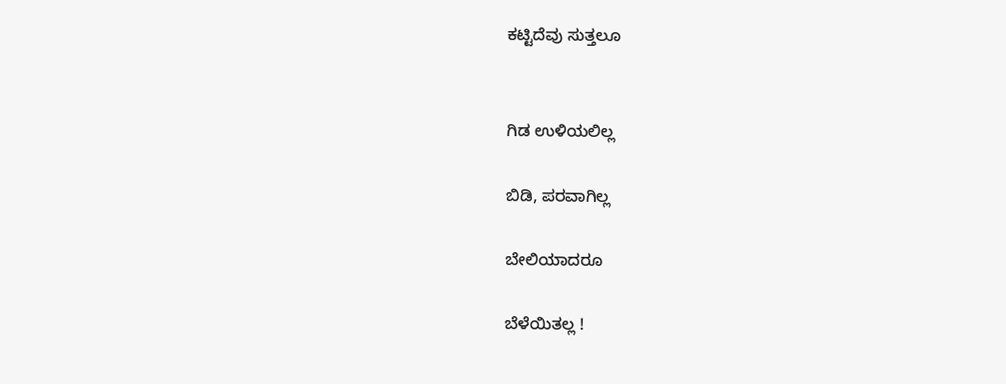ಕಟ್ಟಿದೆವು ಸುತ್ತಲೂ


ಗಿಡ ಉಳಿಯಲಿಲ್ಲ

ಬಿಡಿ, ಪರವಾಗಿಲ್ಲ

ಬೇಲಿಯಾದರೂ

ಬೆಳೆಯಿತಲ್ಲ !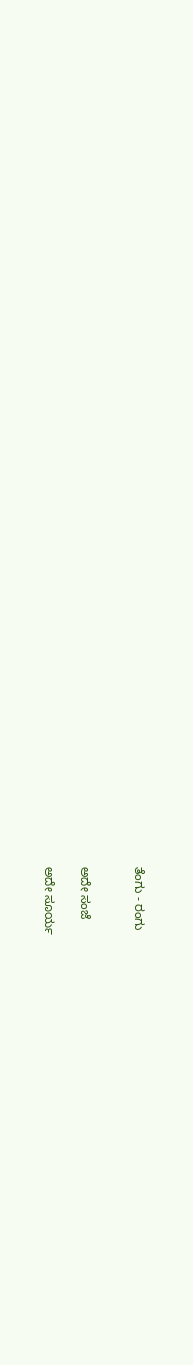ತೆಂಗು - ರಂಗು


ಅದೇ ಸಂಜೆ

ಅದೇ ಸೂರ್ಯ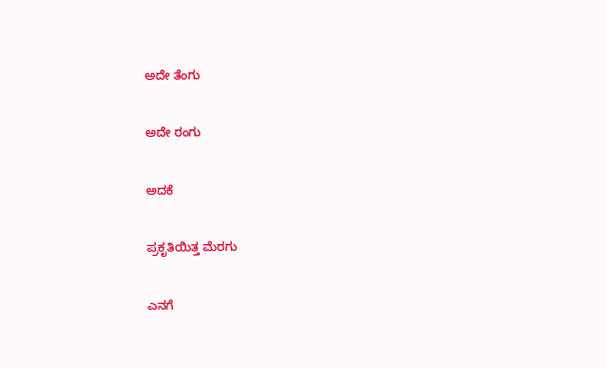ಅದೇ ತೆಂಗು

ಅದೇ ರಂಗು

ಅದಕೆ

ಪ್ರಕೃತಿಯಿತ್ತ ಮೆರಗು

ಎನಗೆ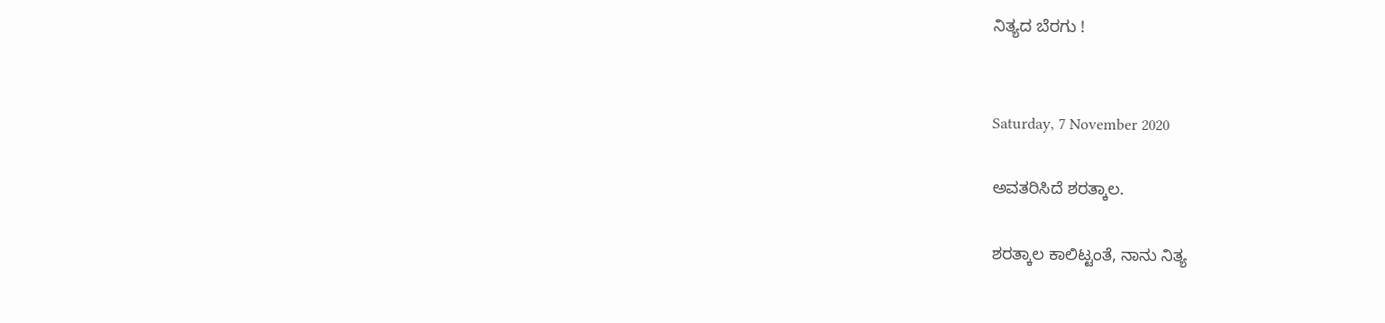ನಿತ್ಯದ ಬೆರಗು !


Saturday, 7 November 2020

ಅವತರಿಸಿದೆ ಶರತ್ಕಾಲ.

ಶರತ್ಕಾಲ ಕಾಲಿಟ್ಟಂತೆ, ನಾನು ನಿತ್ಯ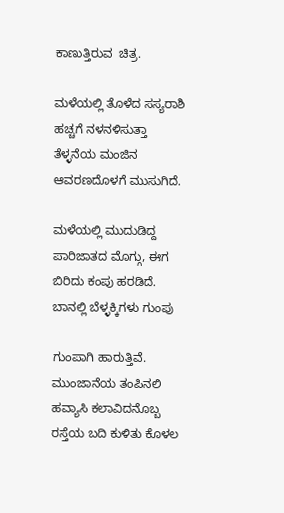ಕಾಣುತ್ತಿರುವ  ಚಿತ್ರ.

ಮಳೆಯಲ್ಲಿ ತೊಳೆದ ಸಸ್ಯರಾಶಿ ಹಚ್ಚಗೆ ನಳನಳಿಸುತ್ತಾ ತೆಳ್ಳನೆಯ ಮಂಜಿನ ಆವರಣದೊಳಗೆ ಮುಸುಗಿದೆ.

ಮಳೆಯಲ್ಲಿ ಮುದುಡಿದ್ದ ಪಾರಿಜಾತದ ಮೊಗ್ಗು, ಈಗ ಬಿರಿದು ಕಂಪು ಹರಡಿದೆ. ಬಾನಲ್ಲಿ ಬೆಳ್ಳಕ್ಕಿಗಳು ಗುಂಪು

ಗುಂಪಾಗಿ ಹಾರುತ್ತಿವೆ. ಮುಂಜಾನೆಯ ತಂಪಿನಲಿ ಹವ್ಯಾಸಿ ಕಲಾವಿದನೊಬ್ಬ ರಸ್ತೆಯ ಬದಿ ಕುಳಿತು ಕೊಳಲ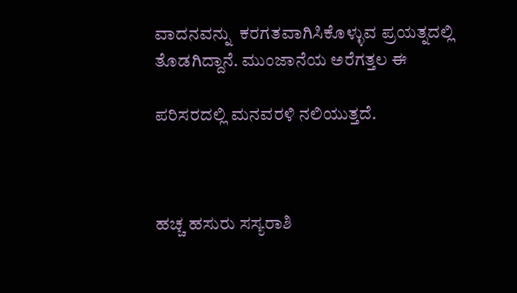ವಾದನವನ್ನು  ಕರಗತವಾಗಿಸಿಕೊಳ್ಳುವ ಪ್ರಯತ್ನದಲ್ಲಿ ತೊಡಗಿದ್ದಾನೆ. ಮುಂಜಾನೆಯ ಅರೆಗತ್ತಲ ಈ

ಪರಿಸರದಲ್ಲಿ ಮನವರಳಿ ನಲಿಯುತ್ತದೆ.



ಹಚ್ಚ ಹಸುರು ಸಸ್ಯರಾಶಿ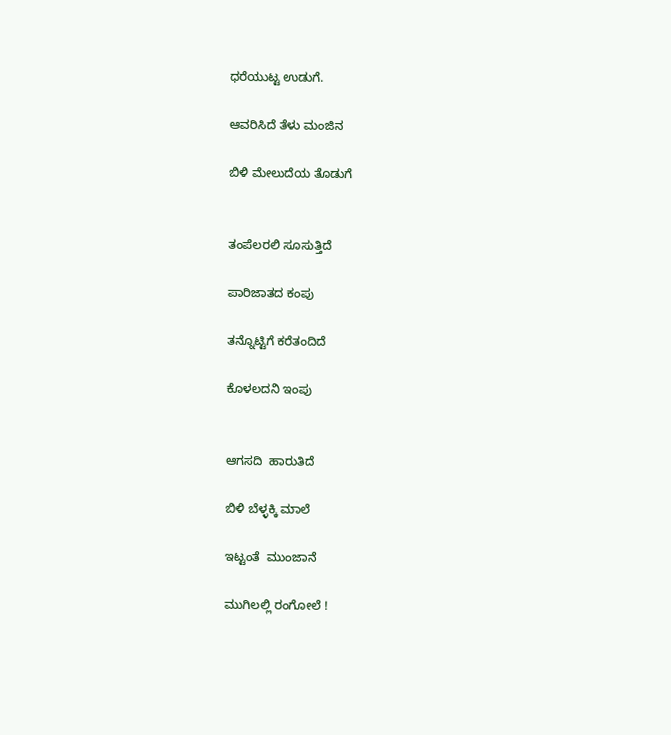ಧರೆಯುಟ್ಟ ಉಡುಗೆ.

ಆವರಿಸಿದೆ ತೆಳು ಮಂಜಿನ

ಬಿಳಿ ಮೇಲುದೆಯ ತೊಡುಗೆ


ತಂಪೆಲರಲಿ ಸೂಸುತ್ತಿದೆ

ಪಾರಿಜಾತದ ಕಂಪು

ತನ್ನೊಟ್ಟಿಗೆ ಕರೆತಂದಿದೆ

ಕೊಳಲದನಿ ಇಂಪು


ಆಗಸದಿ  ಹಾರುತಿದೆ

ಬಿಳಿ ಬೆಳ್ಳಕ್ಕಿ ಮಾಲೆ

ಇಟ್ಟಂತೆ  ಮುಂಜಾನೆ

ಮುಗಿಲಲ್ಲಿ ರಂಗೋಲೆ !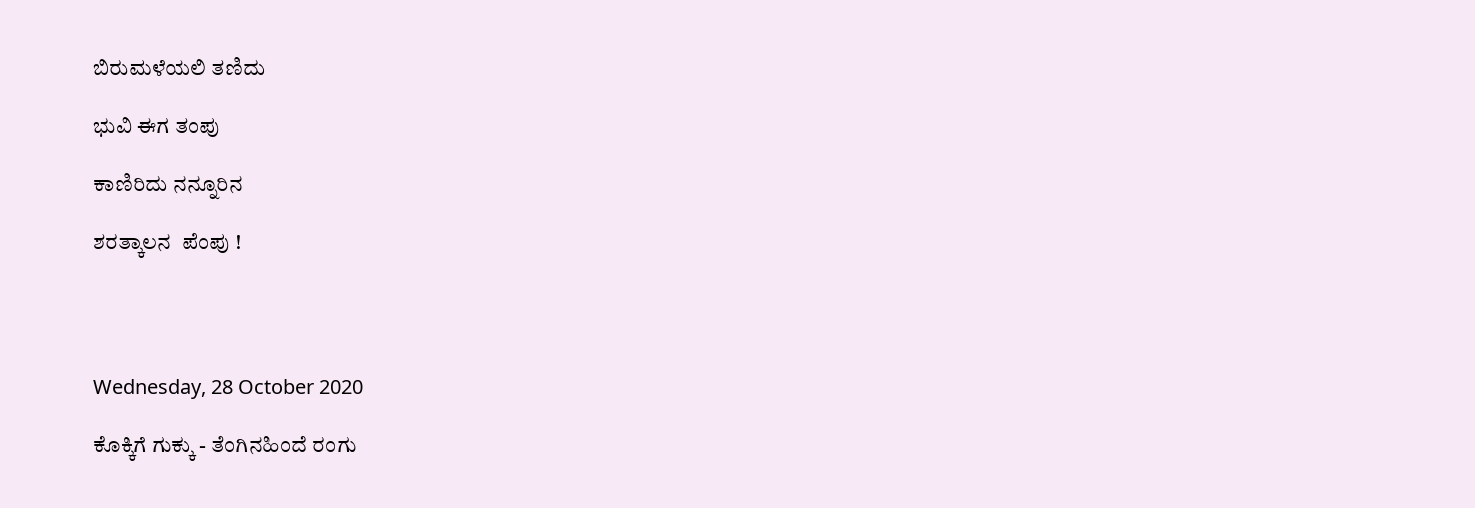ಬಿರುಮಳೆಯಲಿ ತಣಿದು

ಭುವಿ ಈಗ ತಂಪು

ಕಾಣಿರಿದು ನನ್ನೂರಿನ

ಶರತ್ಕಾಲನ  ಪೆಂಪು !




Wednesday, 28 October 2020

ಕೊಕ್ಕಿಗೆ ಗುಕ್ಕು - ತೆಂಗಿನಹಿಂದೆ ರಂಗು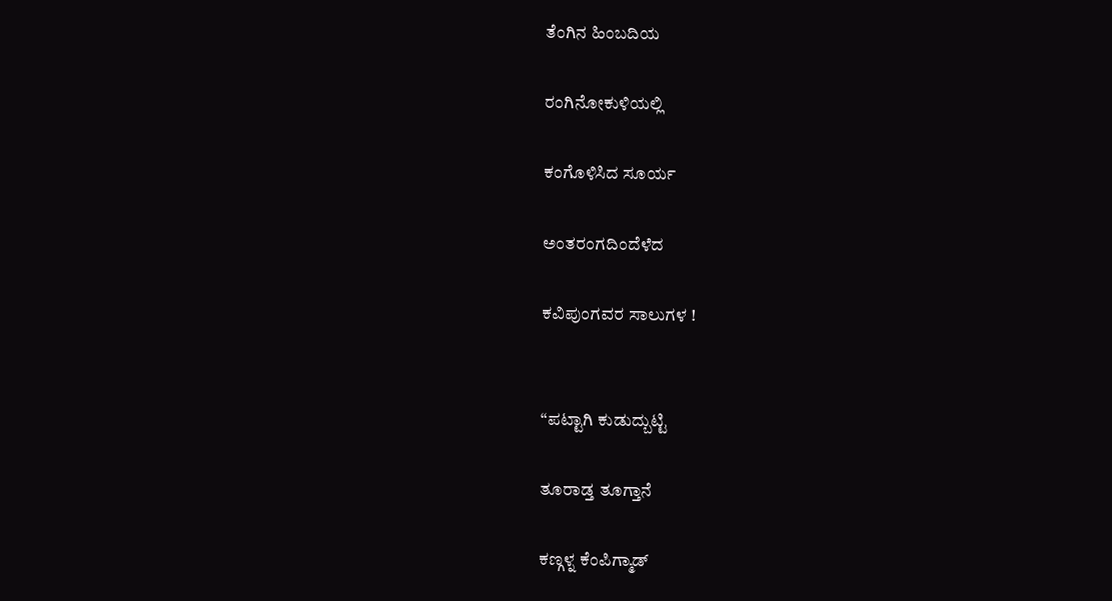ತೆಂಗಿನ ಹಿಂಬದಿಯ

ರಂಗಿನೋಕುಳಿಯಲ್ಲಿ

ಕಂಗೊಳಿಸಿದ ಸೂರ್ಯ

ಅಂತರಂಗದಿಂದೆಳೆದ

ಕವಿಪುಂಗವರ ಸಾಲುಗಳ !


“ಪಟ್ಟಾಗಿ ಕುಡುದ್ಬುಟ್ಟಿ

ತೂರಾಡ್ತ ತೂಗ್ತಾನೆ

ಕಣ್ಗಳ್ನ ಕೆಂಪಿಗ್ಮಾಡ್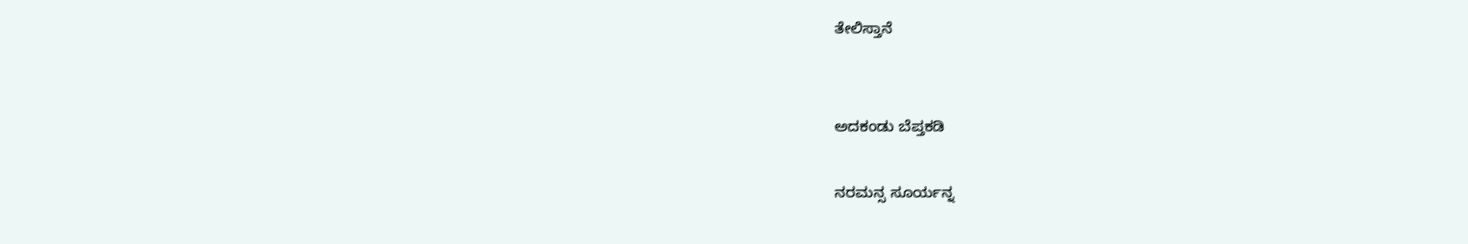ತೇಲಿಸ್ತಾನೆ


ಅದಕಂಡು ಬೆಪ್ತಕಡಿ

ನರಮನ್ಸ ಸೂರ್ಯನ್ನ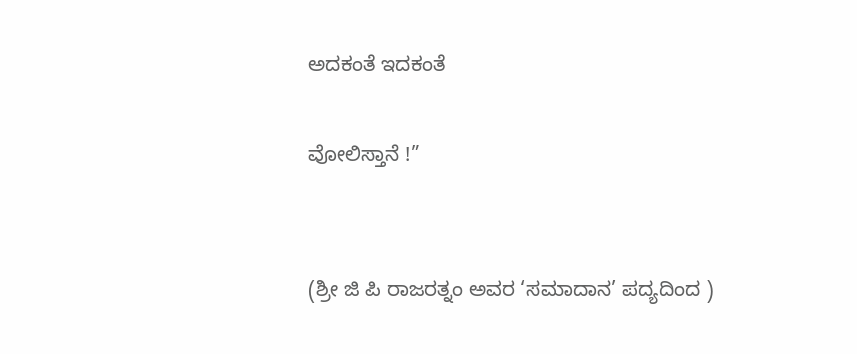ಅದಕಂತೆ ಇದಕಂತೆ

ವೋಲಿಸ್ತಾನೆ !”


(ಶ್ರೀ ಜಿ ಪಿ ರಾಜರತ್ನಂ ಅವರ ‘ಸಮಾದಾನ’ ಪದ್ಯದಿಂದ )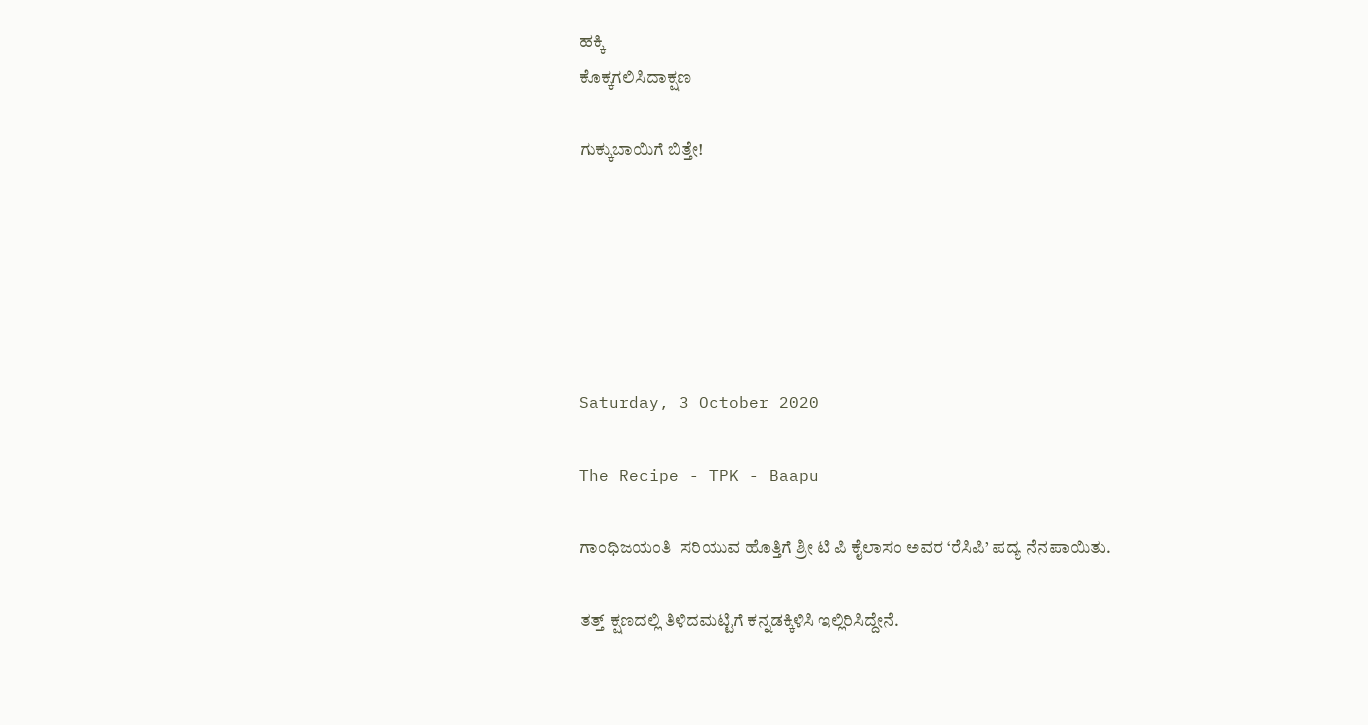ಹಕ್ಕಿ
ಕೊಕ್ಕಗಲಿಸಿದಾಕ್ಷಣ

ಗುಕ್ಕುಬಾಯಿಗೆ ಬಿತ್ತೇ!






Saturday, 3 October 2020

The Recipe - TPK - Baapu

ಗಾಂಧಿಜಯಂತಿ  ಸರಿಯುವ ಹೊತ್ತಿಗೆ ಶ್ರೀ ಟಿ ಪಿ ಕೈಲಾಸಂ ಅವರ ‘ರೆಸಿಪಿ’ ಪದ್ಯ ನೆನಪಾಯಿತು.

ತತ್ತ್ ಕ್ಷಣದಲ್ಲಿ ತಿಳಿದಮಟ್ಟಿಗೆ ಕನ್ನಡಕ್ಕಿಳಿಸಿ ಇಲ್ಲಿರಿಸಿದ್ದೇನೆ.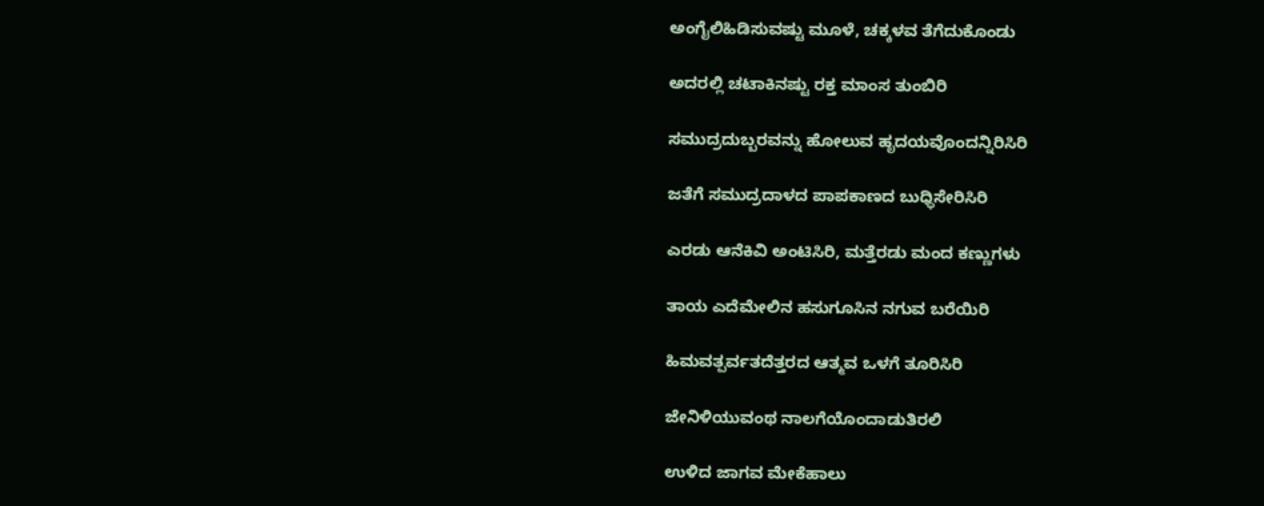ಅಂಗೈಲಿಹಿಡಿಸುವಷ್ಟು ಮೂಳೆ, ಚಕ್ಕಳವ ತೆಗೆದುಕೊಂಡು

ಅದರಲ್ಲಿ ಚಟಾಕಿನಷ್ಟು ರಕ್ತ ಮಾಂಸ ತುಂಬಿರಿ

ಸಮುದ್ರದುಬ್ಬರವನ್ನು ಹೋಲುವ ಹೃದಯವೊಂದನ್ನಿರಿಸಿರಿ

ಜತೆಗೆ ಸಮುದ್ರದಾಳದ ಪಾಪಕಾಣದ ಬುಧ್ಧಿಸೇರಿಸಿರಿ

ಎರಡು ಆನೆಕಿವಿ ಅಂಟಿಸಿರಿ, ಮತ್ತೆರಡು ಮಂದ ಕಣ್ಣುಗಳು

ತಾಯ ಎದೆಮೇಲಿನ ಹಸುಗೂಸಿನ ನಗುವ ಬರೆಯಿರಿ

ಹಿಮವತ್ಪರ್ವತದೆತ್ತರದ ಆತ್ಮವ ಒಳಗೆ ತೂರಿಸಿರಿ

ಜೇನಿಳಿಯುವಂಥ ನಾಲಗೆಯೊಂದಾಡುತಿರಲಿ

ಉಳಿದ ಜಾಗವ ಮೇಕೆಹಾಲು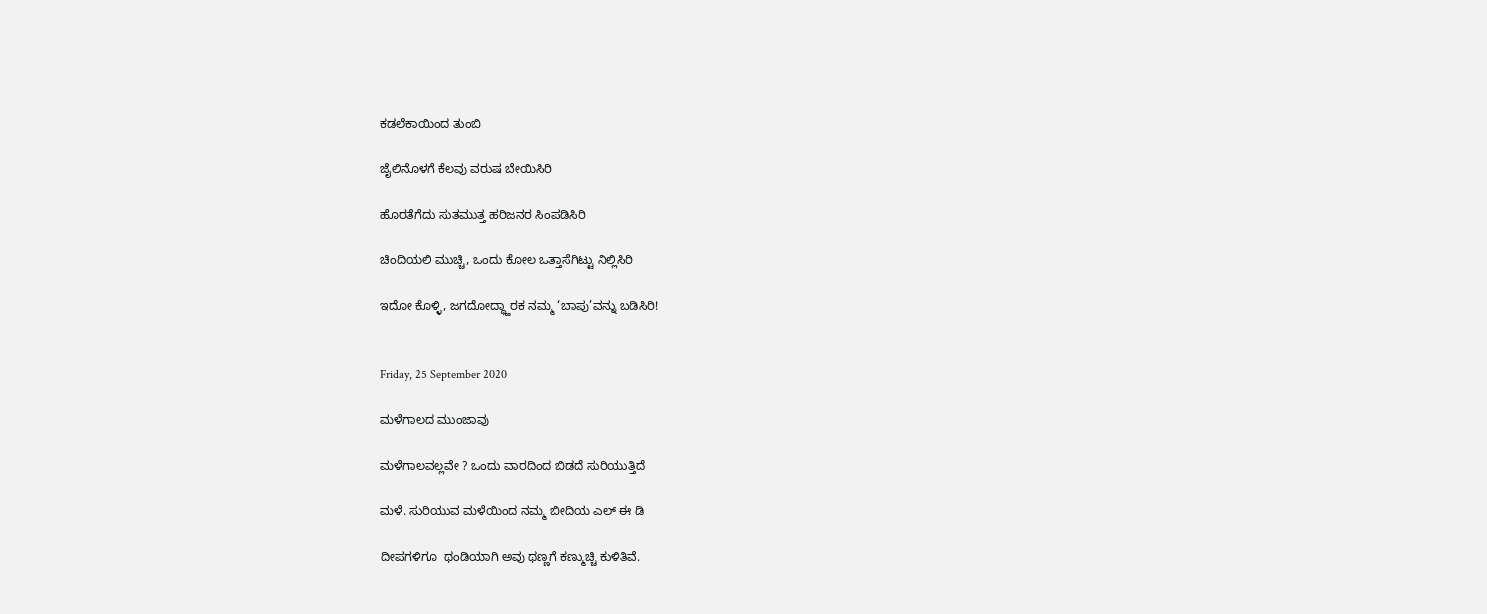ಕಡಲೆಕಾಯಿಂದ ತುಂಬಿ

ಜೈಲಿನೊಳಗೆ ಕೆಲವು ವರುಷ ಬೇಯಿಸಿರಿ

ಹೊರತೆಗೆದು ಸುತಮುತ್ತ ಹರಿಜನರ ಸಿಂಪಡಿಸಿರಿ

ಚಿಂದಿಯಲಿ ಮುಚ್ಚಿ, ಒಂದು ಕೋಲ ಒತ್ತಾಸೆಗಿಟ್ಟು ನಿಲ್ಲಿಸಿರಿ

ಇದೋ ಕೊಳ್ಳಿ, ಜಗದೋದ್ಧ್ಹಾರಕ ನಮ್ಮ ‘ಬಾಪು’ವನ್ನು ಬಡಿಸಿರಿ!


Friday, 25 September 2020

ಮಳೆಗಾಲದ ಮುಂಜಾವು

ಮಳೆಗಾಲವಲ್ಲವೇ ? ಒಂದು ವಾರದಿಂದ ಬಿಡದೆ ಸುರಿಯುತ್ತಿದೆ

ಮಳೆ. ಸುರಿಯುವ ಮಳೆಯಿಂದ ನಮ್ಮ ಬೀದಿಯ ಎಲ್ ಈ ಡಿ

ದೀಪಗಳಿಗೂ  ಥಂಡಿಯಾಗಿ ಅವು ಥಣ್ಣಗೆ ಕಣ್ಮುಚ್ಚಿ ಕುಳಿತಿವೆ.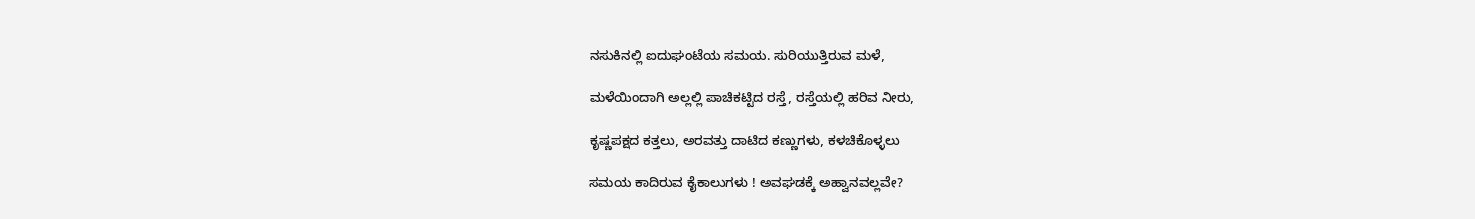ನಸುಕಿನಲ್ಲಿ ಐದುಘಂಟೆಯ ಸಮಯ. ಸುರಿಯುತ್ತಿರುವ ಮಳೆ,

ಮಳೆಯಿಂದಾಗಿ ಅಲ್ಲಲ್ಲಿ ಪಾಚಿಕಟ್ಟಿದ ರಸ್ತೆ, ರಸ್ತೆಯಲ್ಲಿ ಹರಿವ ನೀರು,

ಕೃಷ್ಣಪಕ್ಷದ ಕತ್ತಲು, ಅರವತ್ತು ದಾಟಿದ ಕಣ್ಣುಗಳು, ಕಳಚಿಕೊಳ್ಳಲು

ಸಮಯ ಕಾದಿರುವ ಕೈಕಾಲುಗಳು ! ಅವಘಡಕ್ಕೆ ಅಹ್ವಾನವಲ್ಲವೇ?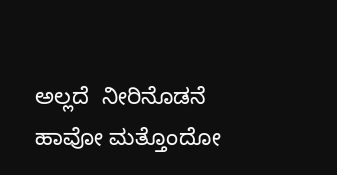ಅಲ್ಲದೆ  ನೀರಿನೊಡನೆ ಹಾವೋ ಮತ್ತೊಂದೋ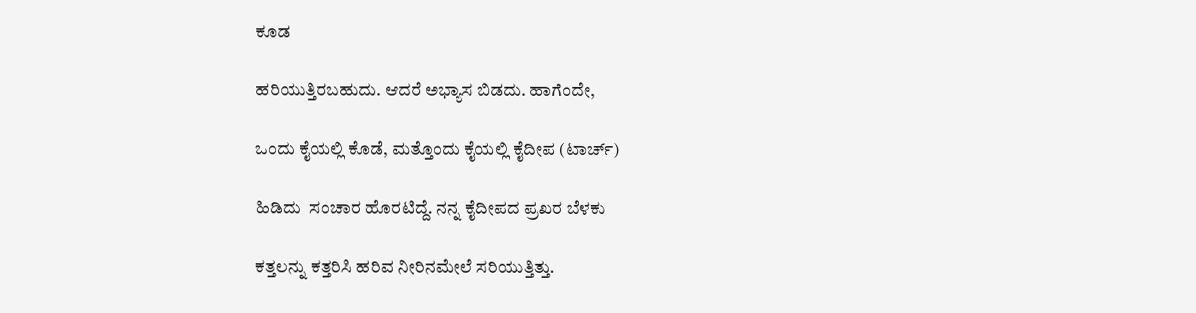ಕೂಡ

ಹರಿಯುತ್ತಿರಬಹುದು. ಆದರೆ ಅಭ್ಯಾಸ ಬಿಡದು. ಹಾಗೆಂದೇ,

ಒಂದು ಕೈಯಲ್ಲಿ ಕೊಡೆ, ಮತ್ತೊಂದು ಕೈಯಲ್ಲಿ ಕೈದೀಪ (ಟಾರ್ಚ್)

ಹಿಡಿದು  ಸಂಚಾರ ಹೊರಟಿದ್ದೆ. ನನ್ನ ಕೈದೀಪದ ಪ್ರಖರ ಬೆಳಕು

ಕತ್ತಲನ್ನು ಕತ್ತರಿಸಿ ಹರಿವ ನೀರಿನಮೇಲೆ ಸರಿಯುತ್ತಿತ್ತು.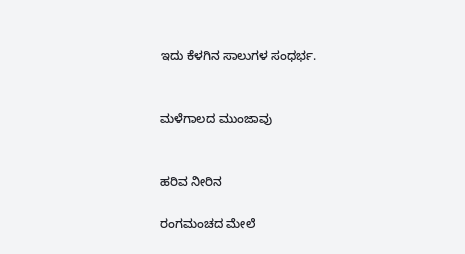ಇದು ಕೆಳಗಿನ ಸಾಲುಗಳ ಸಂಧರ್ಭ.


ಮಳೆಗಾಲದ ಮುಂಜಾವು


ಹರಿವ ನೀರಿನ

ರಂಗಮಂಚದ ಮೇಲೆ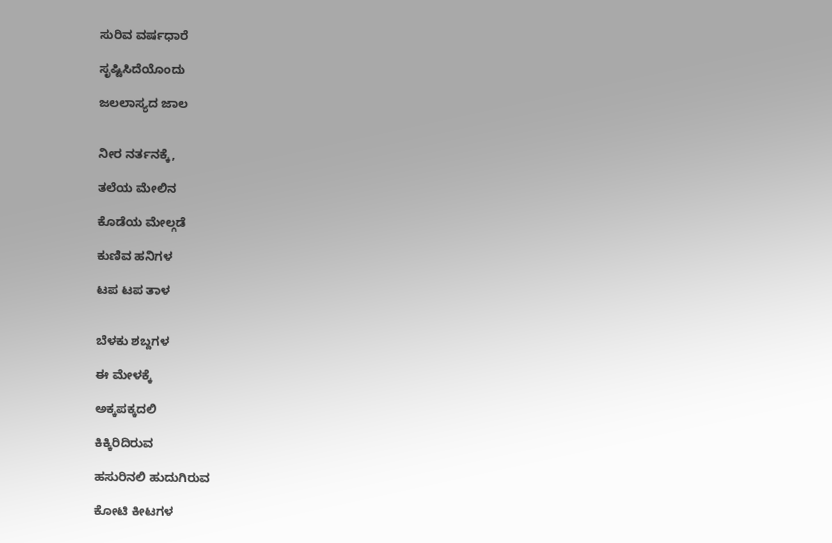ಸುರಿವ ವರ್ಷಧಾರೆ

ಸೃಷ್ಟಿಸಿದೆಯೊಂದು

ಜಲಲಾಸ್ಯದ ಜಾಲ


ನೀರ ನರ್ತನಕ್ಕೆ,

ತಲೆಯ ಮೇಲಿನ

ಕೊಡೆಯ ಮೇಲ್ಗಡೆ

ಕುಣಿವ ಹನಿಗಳ

ಟಪ ಟಪ ತಾಳ


ಬೆಳಕು ಶಬ್ದಗಳ

ಈ ಮೇಳಕ್ಕೆ

ಅಕ್ಕಪಕ್ಕದಲಿ

ಕಿಕ್ಕಿರಿದಿರುವ

ಹಸುರಿನಲಿ ಹುದುಗಿರುವ

ಕೋಟಿ ಕೀಟಗಳ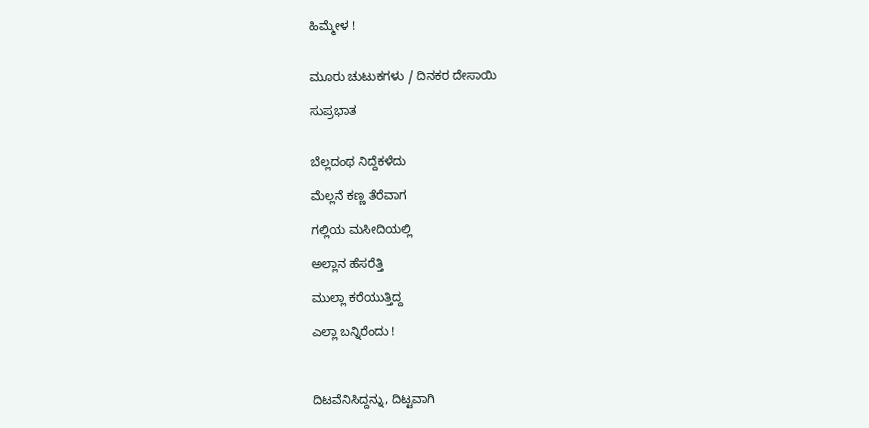ಹಿಮ್ಮೇಳ !


ಮೂರು ಚುಟುಕಗಳು / ದಿನಕರ ದೇಸಾಯಿ

ಸುಪ್ರಭಾತ


ಬೆಲ್ಲದಂಥ ನಿದ್ದೆಕಳೆದು

ಮೆಲ್ಲನೆ ಕಣ್ಣ ತೆರೆವಾಗ

ಗಲ್ಲಿಯ ಮಸೀದಿಯಲ್ಲಿ

ಅಲ್ಲಾನ ಹೆಸರೆತ್ತಿ

ಮುಲ್ಲಾ ಕರೆಯುತ್ತಿದ್ದ

ಎಲ್ಲಾ ಬನ್ನಿರೆಂದು !



ದಿಟವೆನಿಸಿದ್ದನ್ನು, ದಿಟ್ಟವಾಗಿ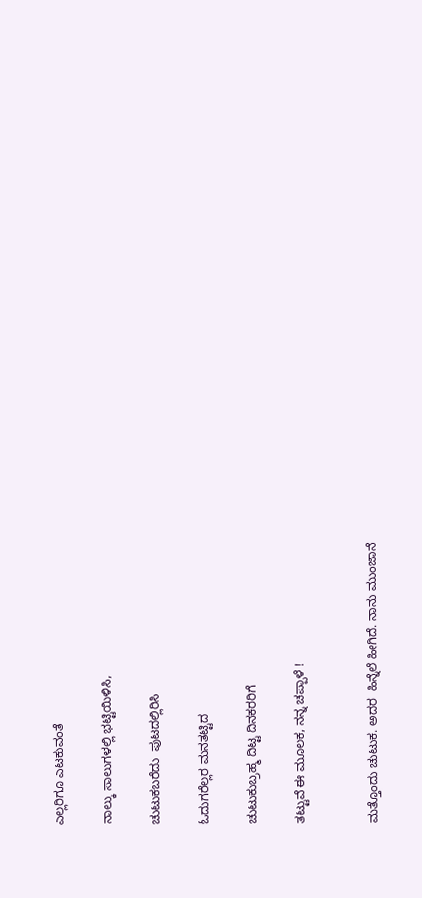ಎಲ್ಲರಿಗೂ ಎಟಕುವಂತೆ

ನಾಲ್ಕು ಸಾಲುಗಳಲ್ಲಿ ಭಟ್ಟಿಯಿಳಿಸಿ,

ಚುಟುಕಬರೆದು  ಪುಟದಲ್ಲಿರಿಸಿ

ಓದುಗರೆಲ್ಲರ ಮನತಟ್ಟಿದ

ಚುಟುಕುಬ್ರಹ್ಮ ದಿಟ್ಟ ದಿನಕರರಿಗೆ

ತಟ್ಟುವೆ ಈ ಮೂಲಕ, ನನ್ನ ಚಪ್ಪಾಳೆ !


ಮತ್ತೊಂದು ಚುಟುಕ. ಅದರ  ಹಿನ್ನೆಲೆ ಹೀಗಿದೆ. ನಾನು ಮುಂಜಾನೆ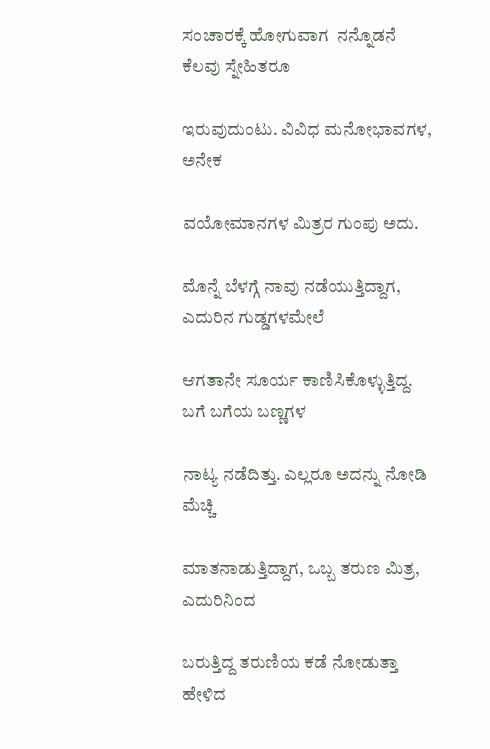ಸಂಚಾರಕ್ಕೆ ಹೋಗುವಾಗ  ನನ್ನೊಡನೆ ಕೆಲವು ಸ್ನೇಹಿತರೂ

ಇರುವುದುಂಟು. ವಿವಿಧ ಮನೋಭಾವಗಳ, ಅನೇಕ

ವಯೋಮಾನಗಳ ಮಿತ್ರರ ಗುಂಪು ಅದು.

ಮೊನ್ನೆ ಬೆಳಗ್ಗೆ ನಾವು ನಡೆಯುತ್ತಿದ್ದಾಗ, ಎದುರಿನ ಗುಡ್ಡಗಳಮೇಲೆ

ಆಗತಾನೇ ಸೂರ್ಯ ಕಾಣಿಸಿಕೊಳ್ಳುತ್ತಿದ್ದ.  ಬಗೆ ಬಗೆಯ ಬಣ್ಣಗಳ

ನಾಟ್ಯ ನಡೆದಿತ್ತು. ಎಲ್ಲರೂ ಅದನ್ನು ನೋಡಿ ಮೆಚ್ಚಿ

ಮಾತನಾಡುತ್ತಿದ್ದಾಗ, ಒಬ್ಬ ತರುಣ ಮಿತ್ರ, ಎದುರಿನಿಂದ

ಬರುತ್ತಿದ್ದ ತರುಣಿಯ ಕಡೆ ನೋಡುತ್ತಾ ಹೇಳಿದ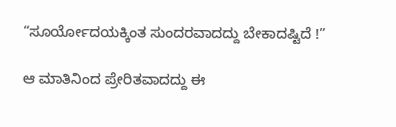“ಸೂರ್ಯೋದಯಕ್ಕಿಂತ ಸುಂದರವಾದದ್ದು ಬೇಕಾದಷ್ಟಿದೆ !”

ಆ ಮಾತಿನಿಂದ ಪ್ರೇರಿತವಾದದ್ದು ಈ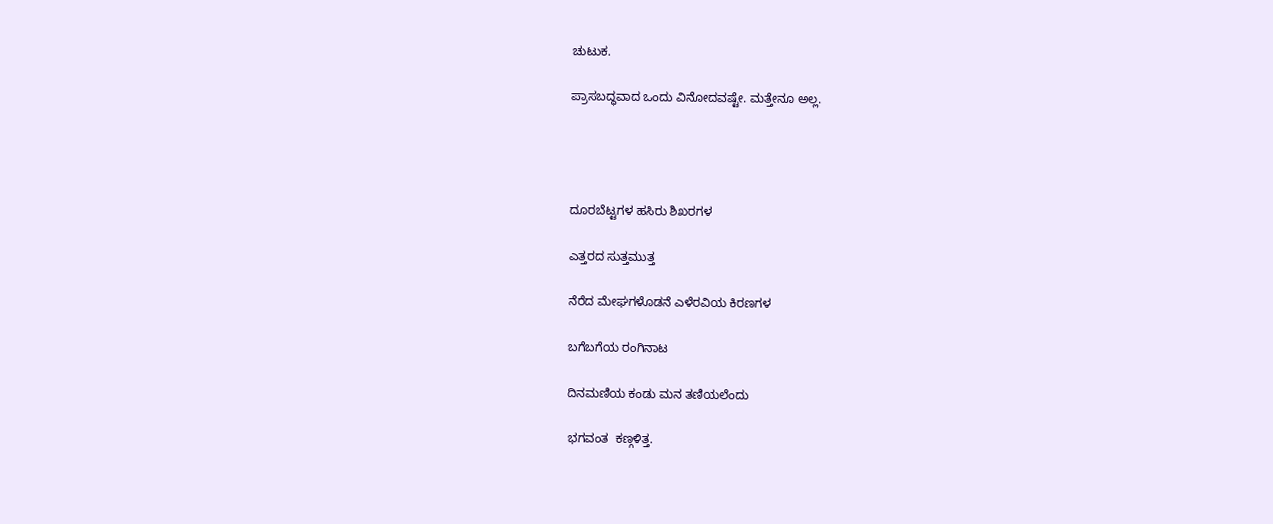ಚುಟುಕ.

ಪ್ರಾಸಬದ್ಧವಾದ ಒಂದು ವಿನೋದವಷ್ಟೇ. ಮತ್ತೇನೂ ಅಲ್ಲ.




ದೂರಬೆಟ್ಟಗಳ ಹಸಿರು ಶಿಖರಗಳ

ಎತ್ತರದ ಸುತ್ತಮುತ್ತ

ನೆರೆದ ಮೇಘಗಳೊಡನೆ ಎಳೆರವಿಯ ಕಿರಣಗಳ

ಬಗೆಬಗೆಯ ರಂಗಿನಾಟ

ದಿನಮಣಿಯ ಕಂಡು ಮನ ತಣಿಯಲೆಂದು

ಭಗವಂತ  ಕಣ್ಗಳಿತ್ತ.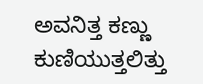ಅವನಿತ್ತ ಕಣ್ಣು ಕುಣಿಯುತ್ತಲಿತ್ತು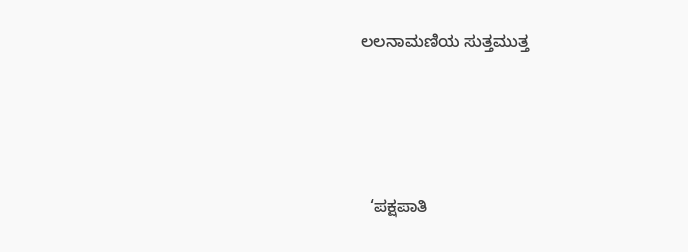ಲಲನಾಮಣಿಯ ಸುತ್ತಮುತ್ತ






  ‘ಪಕ್ಷಪಾತಿ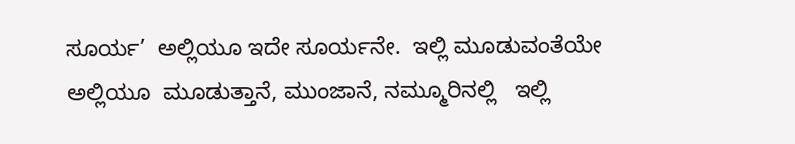ಸೂರ್ಯ’  ಅಲ್ಲಿಯೂ ಇದೇ ಸೂರ್ಯನೇ.  ಇಲ್ಲಿ ಮೂಡುವಂತೆಯೇ ಅಲ್ಲಿಯೂ  ಮೂಡುತ್ತಾನೆ, ಮುಂಜಾನೆ, ನಮ್ಮೂರಿನಲ್ಲಿ   ಇಲ್ಲಿ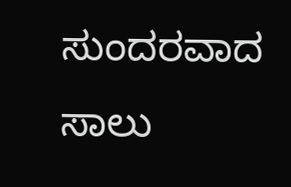ಸುಂದರವಾದ ಸಾಲು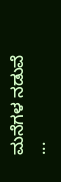ಮನೆಗಳ ನಡುವೆ    ...